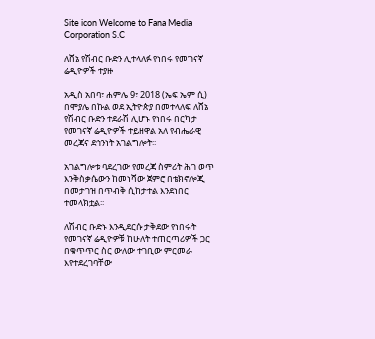Site icon Welcome to Fana Media Corporation S.C

ለሸኔ የሽብር ቡድን ሊተላለፉ የነበሩ የመገናኛ ሬዲዮዎች ተያዙ

አዲስ አበባ፣ ሐምሌ 9፣ 2018 (ኤፍ ኤም ሲ) በሞያሌ በኩል ወደ ኢትዮጵያ በመተላለፍ ለሸኔ የሽብር ቡድን ተደራሽ ሊሆኑ የነበሩ በርካታ የመገናኛ ሬዲዮዎች ተይዘዋል አለ የብሔራዊ መረጃና ደኅንነት አገልግሎት፡፡

አገልግሎቱ ባደረገው የመረጃ ስምሪት ሕገ ወጥ እንቅስቃሴውን ከመነሻው ጀምሮ በቴክኖሎጂ በመታገዝ በጥብቅ ሲከታተል እንደነበር ተመላክቷል፡፡

ለሽብር ቡድኑ እንዲደርሱ ታቅደው የነበሩት የመገናኛ ሬዲዮዎቹ ከሁለት ተጠርጣሪዎች ጋር በቁጥጥር ስር ውለው ተገቢው ምርመራ እየተደረገባቸው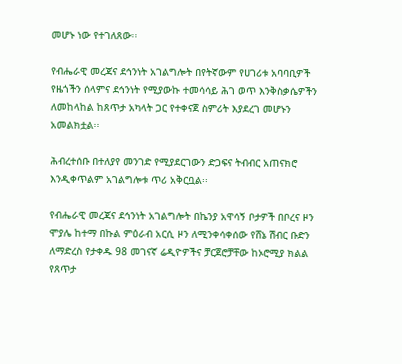መሆኑ ነው የተገለጸው፡፡

የብሔራዊ መረጃና ደኅንነት አገልግሎት በየትኛውም የሀገሪቱ አባባቢዎች የዜጎችን ሰላምና ደኅንነት የሚያውኩ ተመሳሳይ ሕገ ወጥ እንቅስቃሴዎችን ለመከላከል ከጸጥታ አካላት ጋር የተቀናጀ ስምሪት እያደረገ መሆኑን አመልክቷል፡፡

ሕብረተሰቡ በተለያየ መንገድ የሚያደርገውን ድጋፍና ትብብር አጠናክሮ እንዲቀጥልም አገልግሎቱ ጥሪ አቅርቧል፡፡

የብሔራዊ መረጃና ደኅንነት አገልግሎት በኬንያ አዋሳኝ ቦታዎች በቦረና ዞን ሞያሌ ከተማ በኩል ምዕራብ አርሲ ዞን ለሚንቀሳቀሰው የሸኔ ሽብር ቡድን ለማድረስ የታቀዱ 98 መገናኛ ሬዲዮዎችና ቻርጀሮቻቸው ከኦሮሚያ ክልል የጸጥታ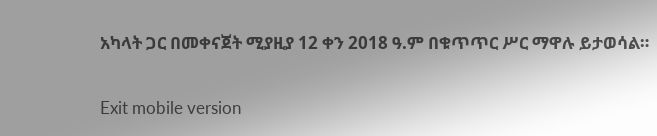አካላት ጋር በመቀናጀት ሚያዚያ 12 ቀን 2018 ዓ.ም በቁጥጥር ሥር ማዋሉ ይታወሳል።

Exit mobile version